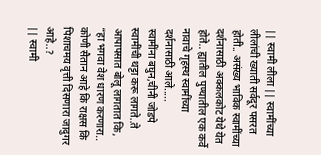|| स्वामी लीला || स्वामींच्या लीलांची ख्याती सर्वदूर पसरत होती.. असंख्य भाविक स्वामींच्या दर्शनासाठी अक्कलकोट येथे येत होते.. ह्यातील पुण्यातील एक कर्वे नावाचे गृहस्थ स्वामींच्या दर्शनासाठी आले.....
स्वामींना बघुन,चीनी जोडपे स्वामींची थट्टा करू लागते..ते आपापसात बोलू लागतात कि, “हा भगवा वेश धारण करणारा.. कोणी सैतान आहे कि राक्षस कि पिशाचमय वृत्ती दिसणारा जादुगर आहे..?
|| स्वामी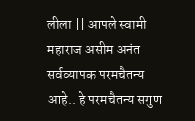लीला || आपले स्वामी महाराज असीम अनंत सर्वव्यापक परमचैतन्य आहे.. हे परमचैतन्य सगुण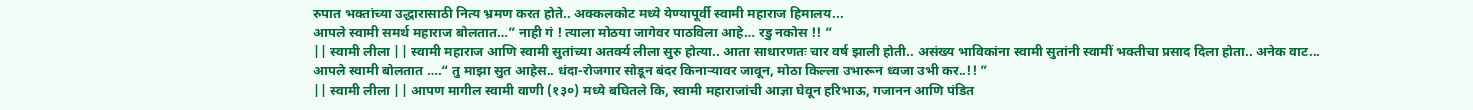रुपात भक्तांच्या उद्धारासाठी नित्य भ्रमण करत होते.. अक्कलकोट मध्ये येण्यापूर्वी स्वामी महाराज हिमालय...
आपले स्वामी समर्थ महाराज बोलतात…” नाही गं ! त्याला मोठया जागेवर पाठविला आहे… रडु नकोस !! ”
|| स्वामी लीला || स्वामी महाराज आणि स्वामी सुतांच्या अतर्क्य लीला सुरु होत्या.. आता साधारणतः चार वर्ष झाली होती.. असंख्य भाविकांना स्वामी सुतांनी स्वामीं भक्तीचा प्रसाद दिला होता.. अनेक वाट...
आपले स्वामी बोलतात ….“ तु माझा सुत आहेस.. धंदा-रोजगार सोडून बंदर किनाऱ्यावर जावून, मोठा किल्ला उभारून ध्वजा उभी कर..!! ”
|| स्वामी लीला || आपण मागील स्वामी वाणी (१३०) मध्ये बघितले कि, स्वामी महाराजांची आज्ञा घेवून हरिभाऊ, गजानन आणि पंडित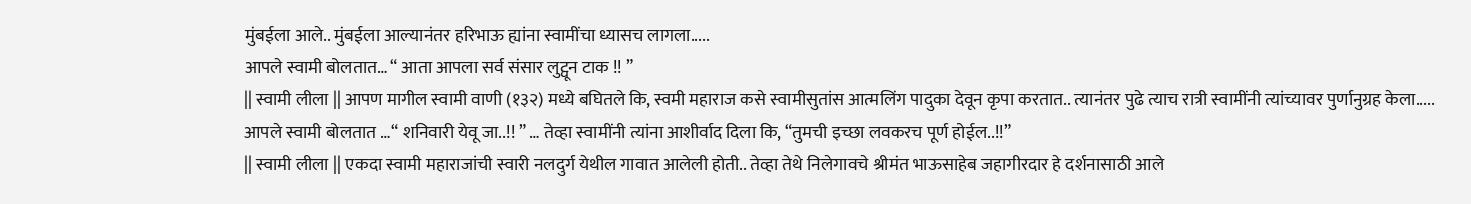मुंबईला आले.. मुंबईला आल्यानंतर हरिभाऊ ह्यांना स्वामींचा ध्यासच लागला.....
आपले स्वामी बोलतात… “ आता आपला सर्व संसार लुट्वून टाक !! ”
|| स्वामी लीला || आपण मागील स्वामी वाणी (१३२) मध्ये बघितले कि, स्वमी महाराज कसे स्वामीसुतांस आत्मलिंग पादुका देवून कृपा करतात.. त्यानंतर पुढे त्याच रात्री स्वामींनी त्यांच्यावर पुर्णानुग्रह केला.....
आपले स्वामी बोलतात …“ शनिवारी येवू जा..!! ” … तेव्हा स्वामींनी त्यांना आशीर्वाद दिला कि, “तुमची इच्छा लवकरच पूर्ण होईल..!!”
|| स्वामी लीला || एकदा स्वामी महाराजांची स्वारी नलदुर्ग येथील गावात आलेली होती.. तेव्हा तेथे निलेगावचे श्रीमंत भाऊसाहेब जहागीरदार हे दर्शनासाठी आले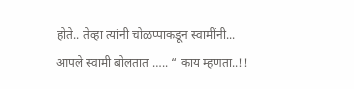होते.. तेव्हा त्यांनी चोळप्पाकडून स्वामींनी...
आपले स्वामी बोलतात ….. “ काय म्हणता..!!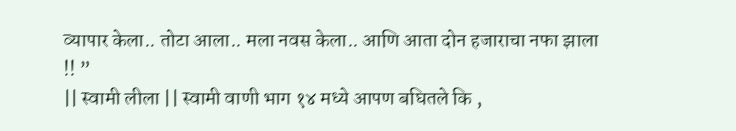व्यापार केला.. तोटा आला.. मला नवस केला.. आणि आता दोन हजाराचा नफा झाला !! ”
|| स्वामी लीला || स्वामी वाणी भाग १४ मध्ये आपण बघितले कि ,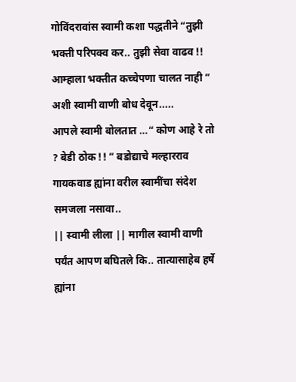गोविंदरावांस स्वामी कशा पद्धतीने “तुझी भक्ती परिपक्व कर.. तुझी सेवा वाढव !! आम्हाला भक्तीत कच्चेपणा चालत नाही ” अशी स्वामी वाणी बोध देवून.....
आपले स्वामी बोलतात …“ कोण आहे रे तो ? बेडी ठोक !! ” बडोद्याचे मल्हारराव गायकवाड ह्यांना वरील स्वामींचा संदेश समजला नसावा..
|| स्वामी लीला || मागील स्वामी वाणी पर्यंत आपण बघितले कि.. तात्यासाहेब हर्षे ह्यांना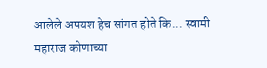आलेले अपयश हेच सांगत होते कि... स्वामी महाराज कोणाच्या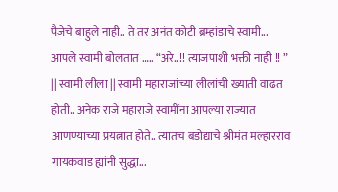पैजेचे बाहुले नाही.. ते तर अनंत कोटी ब्रम्हांडाचे स्वामी...
आपले स्वामी बोलतात ….. “अरे..!! त्याजपाशी भक्ती नाही !! ”
|| स्वामी लीला || स्वामी महाराजांच्या लीलांची ख्याती वाढत होती.. अनेक राजे महाराजे स्वामींना आपल्या राज्यात आणण्याच्या प्रयत्नात होते.. त्यातच बडोद्याचे श्रीमंत मल्हारराव गायकवाड ह्यांनी सुद्धा...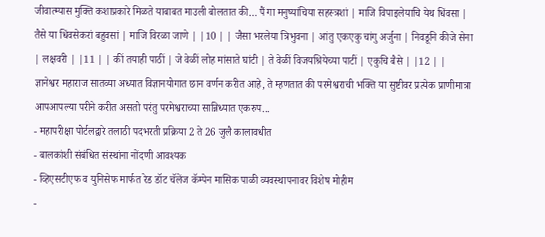जीवात्म्यास मुक्ति कशाप्रकारे मिळते याबाबत माउली बोलतात की… पैं गा मनुष्यांचिया सहस्त्रशां | माजि विपाइलेयाचि येथ धिंवसा | तैसे या धिंवसेकरां बहुवसां | माजि विरळा जाणे | |10 | | जैसा भरलेया त्रिभुवना | आंतु एकएकु चांगु अर्जुना | निवडूनि कीजे सेना | लक्षवरी | |11 | | कीं तयाही पाठीं | जे वेळीं लोह मांसाते घांटी | ते वेळीं विजयश्रियेच्या पाटीं | एकुचि बैसे | |12 | |
ज्ञानेश्वर महाराज सातव्या अध्यात विज्ञानयोगात छान वर्णन करीत आहे, ते म्हणतात की परमेश्वराची भक्ति या सुष्टीवर प्रत्येक प्राणीमात्रा आपआपल्या परीने करीत असतो परंतु परमेश्वराच्या सान्निध्यात एकरुप...
- महापरीक्षा पोर्टलद्वारे तलाठी पदभरती प्रक्रिया 2 ते 26 जुलै कालावधीत
- बालकांशी संबंधित संस्थांना नोंदणी आवश्यक
- व्हिएसटीएफ व युनिसेफ मार्फत रेड डॉट चॅलेंज कॅम्पेन मासिक पाळी व्यवस्थापनावर विशेष मोहीम
-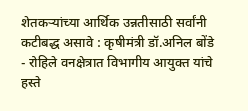शेतकऱ्यांच्या आर्थिक उन्नतीसाठी सर्वांनी कटीबद्ध असावे : कृषीमंत्री डॉ.अनिल बोंडे
- रोहिले वनक्षेत्रात विभागीय आयुक्त यांचे हस्ते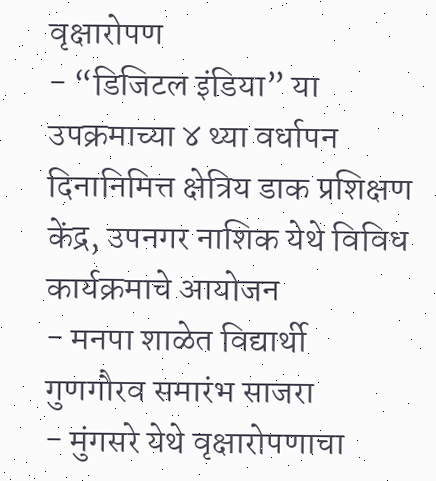वृक्षारोपण
- “डिजिटल इंडिया” या उपक्रमाच्या ४ थ्या वर्धापन दिनानिमित्त क्षेत्रिय डाक प्रशिक्षण केंद्र, उपनगर नाशिक येथे विविध कार्यक्रमाचे आयोजन
- मनपा शाळेत विद्यार्थी गुणगौरव समारंभ साजरा
- मुंगसरे येथे वृक्षारोपणाचा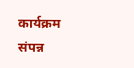कार्यक्रम संपन्न